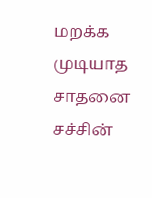மறக்க முடியாத சாதனை
சச்சின்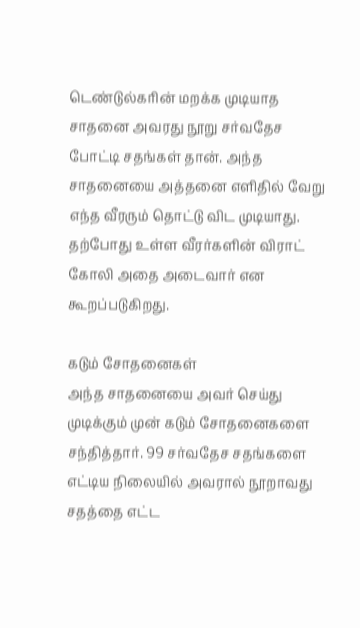டெண்டுல்கரின் மறக்க முடியாத சாதனை அவரது நூறு சர்வதேச போட்டி சதங்கள் தான். அந்த சாதனையை அத்தனை எளிதில் வேறு எந்த வீரரும் தொட்டு விட முடியாது. தற்போது உள்ள வீரர்களின் விராட் கோலி அதை அடைவார் என கூறப்படுகிறது.

கடும் சோதனைகள்
அந்த சாதனையை அவர் செய்து முடிக்கும் முன் கடும் சோதனைகளை சந்தித்தார். 99 சர்வதேச சதங்களை எட்டிய நிலையில் அவரால் நூறாவது சதத்தை எட்ட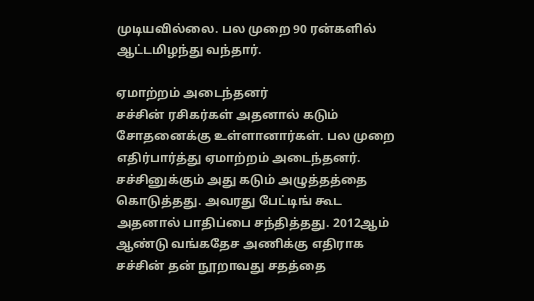முடியவில்லை. பல முறை 90 ரன்களில் ஆட்டமிழந்து வந்தார்.

ஏமாற்றம் அடைந்தனர்
சச்சின் ரசிகர்கள் அதனால் கடும் சோதனைக்கு உள்ளானார்கள். பல முறை எதிர்பார்த்து ஏமாற்றம் அடைந்தனர். சச்சினுக்கும் அது கடும் அழுத்தத்தை கொடுத்தது. அவரது பேட்டிங் கூட அதனால் பாதிப்பை சந்தித்தது. 2012ஆம் ஆண்டு வங்கதேச அணிக்கு எதிராக சச்சின் தன் நூறாவது சதத்தை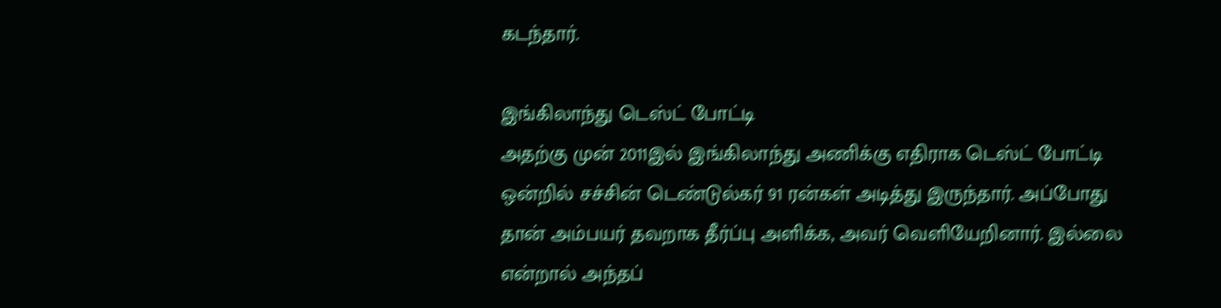கடந்தார்.

இங்கிலாந்து டெஸ்ட் போட்டி
அதற்கு முன் 2011இல் இங்கிலாந்து அணிக்கு எதிராக டெஸ்ட் போட்டி ஒன்றில் சச்சின் டெண்டுல்கர் 91 ரன்கள் அடித்து இருந்தார். அப்போது தான் அம்பயர் தவறாக தீர்ப்பு அளிக்க, அவர் வெளியேறினார். இல்லை என்றால் அந்தப்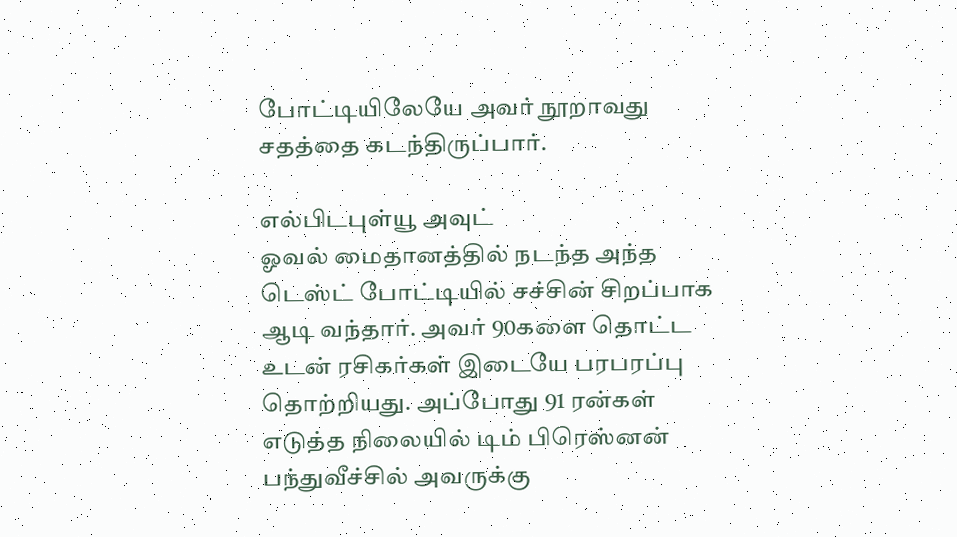போட்டியிலேயே அவர் நூறாவது சதத்தை கடந்திருப்பார்.

எல்பிடபுள்யூ அவுட்
ஓவல் மைதானத்தில் நடந்த அந்த டெஸ்ட் போட்டியில் சச்சின் சிறப்பாக ஆடி வந்தார். அவர் 90களை தொட்ட உடன் ரசிகர்கள் இடையே பரபரப்பு தொற்றியது. அப்போது 91 ரன்கள் எடுத்த நிலையில் டிம் பிரெஸ்னன் பந்துவீச்சில் அவருக்கு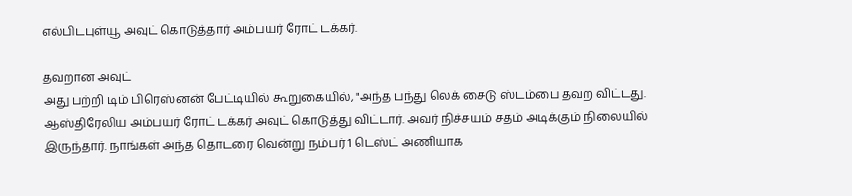எல்பிடபுள்யூ அவுட் கொடுத்தார் அம்பயர் ரோட் டக்கர்.

தவறான அவுட்
அது பற்றி டிம் பிரெஸ்னன் பேட்டியில் கூறுகையில், "அந்த பந்து லெக் சைடு ஸ்டம்பை தவற விட்டது. ஆஸ்திரேலிய அம்பயர் ரோட் டக்கர் அவுட் கொடுத்து விட்டார். அவர் நிச்சயம் சதம் அடிக்கும் நிலையில் இருந்தார். நாங்கள் அந்த தொடரை வென்று நம்பர் 1 டெஸ்ட் அணியாக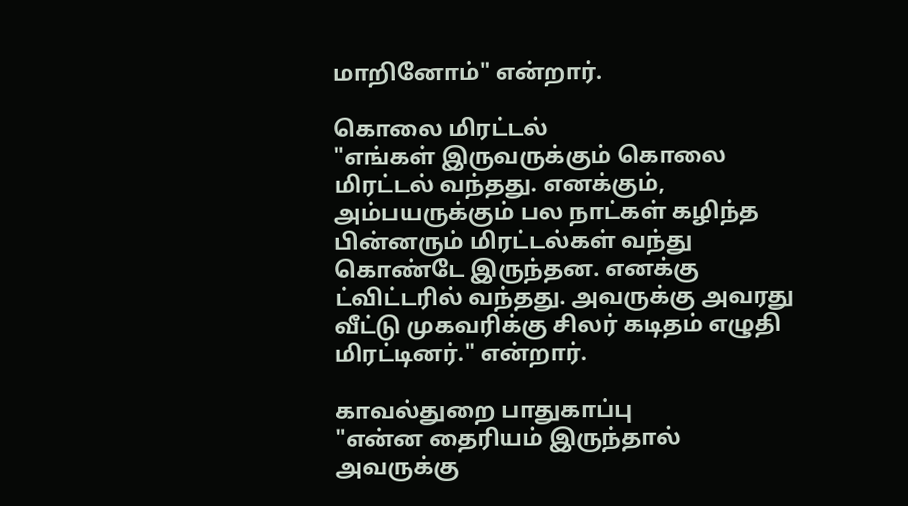மாறினோம்" என்றார்.

கொலை மிரட்டல்
"எங்கள் இருவருக்கும் கொலை மிரட்டல் வந்தது. எனக்கும், அம்பயருக்கும் பல நாட்கள் கழிந்த பின்னரும் மிரட்டல்கள் வந்து கொண்டே இருந்தன. எனக்கு ட்விட்டரில் வந்தது. அவருக்கு அவரது வீட்டு முகவரிக்கு சிலர் கடிதம் எழுதி மிரட்டினர்." என்றார்.

காவல்துறை பாதுகாப்பு
"என்ன தைரியம் இருந்தால் அவருக்கு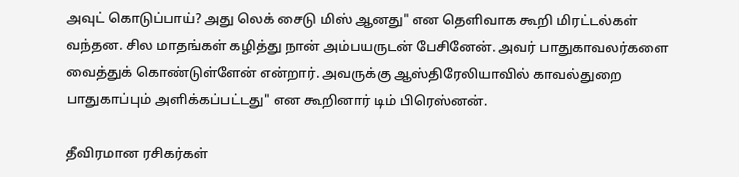அவுட் கொடுப்பாய்? அது லெக் சைடு மிஸ் ஆனது" என தெளிவாக கூறி மிரட்டல்கள் வந்தன. சில மாதங்கள் கழித்து நான் அம்பயருடன் பேசினேன். அவர் பாதுகாவலர்களை வைத்துக் கொண்டுள்ளேன் என்றார். அவருக்கு ஆஸ்திரேலியாவில் காவல்துறை பாதுகாப்பும் அளிக்கப்பட்டது" என கூறினார் டிம் பிரெஸ்னன்.

தீவிரமான ரசிகர்கள்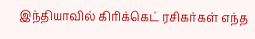இந்தியாவில் கிரிக்கெட் ரசிகர்கள் எந்த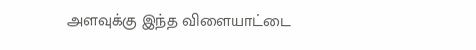அளவுக்கு இந்த விளையாட்டை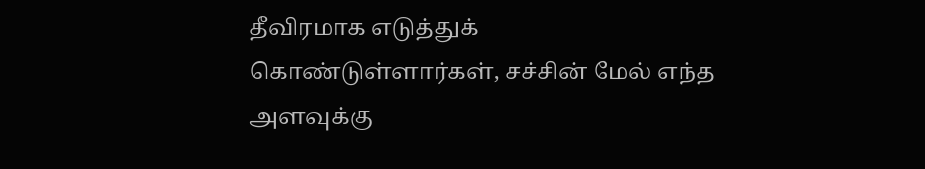தீவிரமாக எடுத்துக் கொண்டுள்ளார்கள், சச்சின் மேல் எந்த அளவுக்கு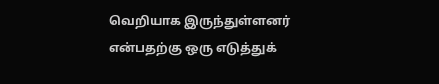வெறியாக இருந்துள்ளனர் என்பதற்கு ஒரு எடுத்துக்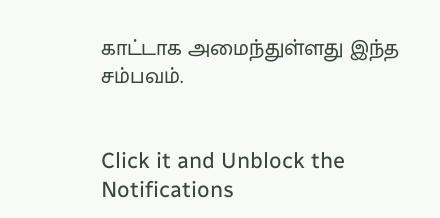காட்டாக அமைந்துள்ளது இந்த சம்பவம்.


Click it and Unblock the Notifications